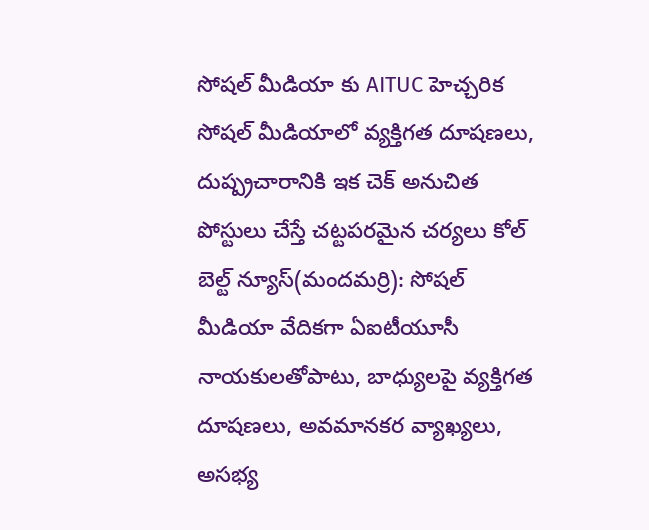సోషల్ మీడియా కు AITUC హెచ్చరిక
సోషల్ మీడియాలో వ్యక్తిగత దూషణలు, దుష్ప్రచారానికి ఇక చెక్ అనుచిత పోస్టులు చేస్తే చట్టపరమైన చర్యలు కోల్ బెల్ట్ న్యూస్(మందమర్రి): సోషల్ మీడియా వేదికగా ఏఐటీయూసీ నాయకులతోపాటు, బాధ్యులపై వ్యక్తిగత దూషణలు, అవమానకర వ్యాఖ్యలు, అసభ్య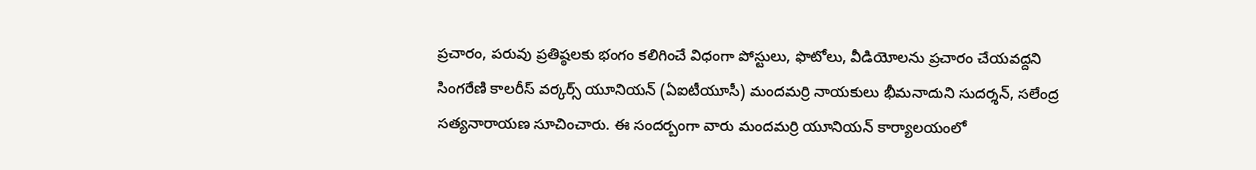ప్రచారం, పరువు ప్రతిష్ఠలకు భంగం కలిగించే విధంగా పోస్టులు, ఫొటోలు, వీడియోలను ప్రచారం చేయవద్దని సింగరేణి కాలరీస్ వర్కర్స్ యూనియన్ (ఏఐటీయూసీ) మందమర్రి నాయకులు భీమనాదుని సుదర్శన్, సలేంద్ర సత్యనారాయణ సూచించారు. ఈ సందర్బంగా వారు మందమర్రి యూనియన్ కార్యాలయంలో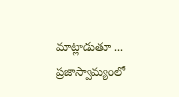మాట్లాడుతూ ... ప్రజాస్వామ్యంలో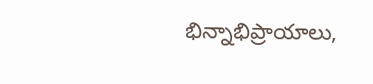భిన్నాభిప్రాయాలు,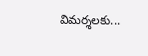విమర్శలకు...